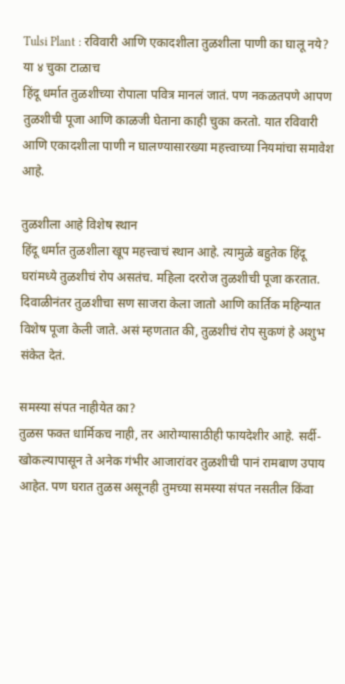Tulsi Plant : रविवारी आणि एकादशीला तुळशीला पाणी का घालू नये? या ४ चुका टाळाच
हिंदू धर्मात तुळशीच्या रोपाला पवित्र मानलं जातं. पण नकळतपणे आपण तुळशीची पूजा आणि काळजी घेताना काही चुका करतो. यात रविवारी आणि एकादशीला पाणी न घालण्यासारख्या महत्त्वाच्या नियमांचा समावेश आहे.

तुळशीला आहे विशेष स्थान
हिंदू धर्मात तुळशीला खूप महत्त्वाचं स्थान आहे. त्यामुळे बहुतेक हिंदू घरांमध्ये तुळशीचं रोप असतंच. महिला दररोज तुळशीची पूजा करतात. दिवाळीनंतर तुळशीचा सण साजरा केला जातो आणि कार्तिक महिन्यात विशेष पूजा केली जाते. असं म्हणतात की, तुळशीचं रोप सुकणं हे अशुभ संकेत देतं.

समस्या संपत नाहीयेत का?
तुळस फक्त धार्मिकच नाही, तर आरोग्यासाठीही फायदेशीर आहे. सर्दी-खोकल्यापासून ते अनेक गंभीर आजारांवर तुळशीची पानं रामबाण उपाय आहेत. पण घरात तुळस असूनही तुमच्या समस्या संपत नसतील किंवा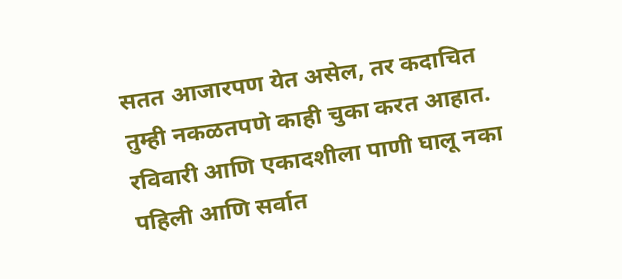सतत आजारपण येत असेल, तर कदाचित तुम्ही नकळतपणे काही चुका करत आहात.
रविवारी आणि एकादशीला पाणी घालू नका
पहिली आणि सर्वात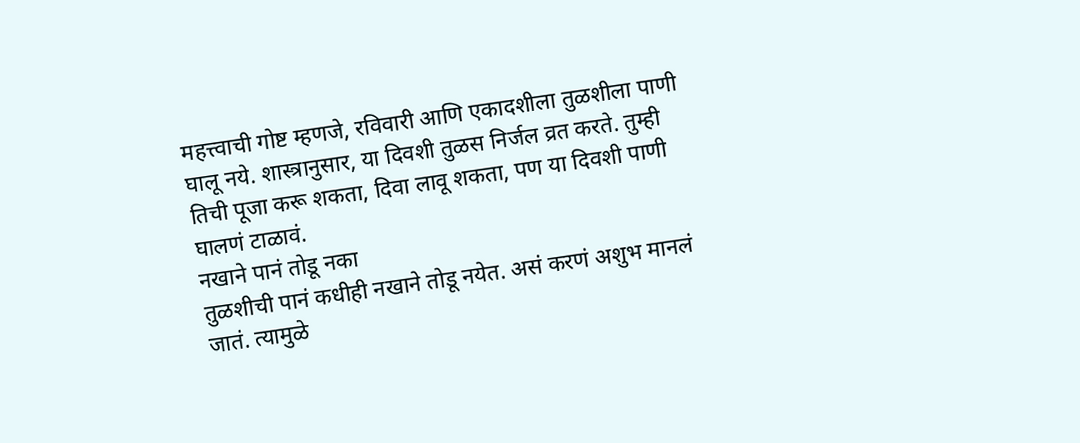महत्त्वाची गोष्ट म्हणजे, रविवारी आणि एकादशीला तुळशीला पाणी घालू नये. शास्त्रानुसार, या दिवशी तुळस निर्जल व्रत करते. तुम्ही तिची पूजा करू शकता, दिवा लावू शकता, पण या दिवशी पाणी घालणं टाळावं.
नखाने पानं तोडू नका
तुळशीची पानं कधीही नखाने तोडू नयेत. असं करणं अशुभ मानलं जातं. त्यामुळे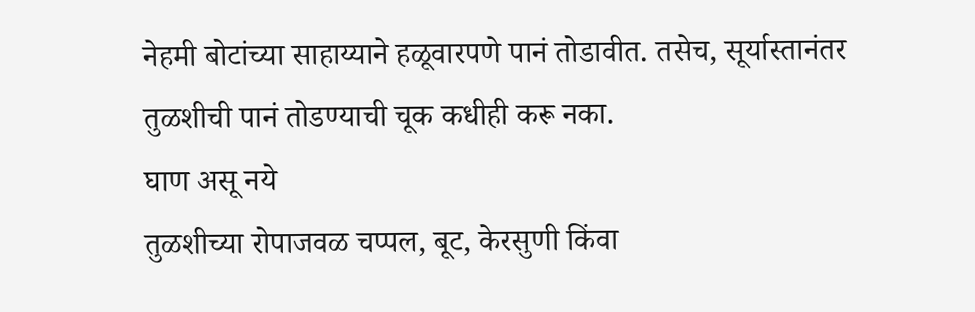नेहमी बोटांच्या साहाय्याने हळूवारपणे पानं तोडावीत. तसेच, सूर्यास्तानंतर तुळशीची पानं तोडण्याची चूक कधीही करू नका.
घाण असू नये
तुळशीच्या रोपाजवळ चप्पल, बूट, केरसुणी किंवा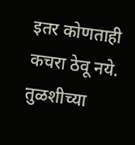इतर कोणताही कचरा ठेवू नये. तुळशीच्या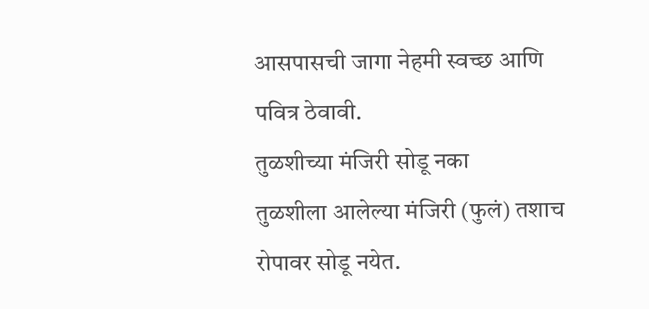आसपासची जागा नेहमी स्वच्छ आणि पवित्र ठेवावी.
तुळशीच्या मंजिरी सोडू नका
तुळशीला आलेल्या मंजिरी (फुलं) तशाच रोपावर सोडू नयेत.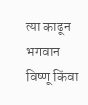त्या काढून भगवान विष्णू किंवा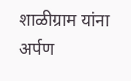शाळीग्राम यांना अर्पण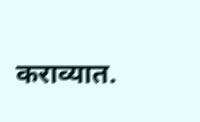कराव्यात.